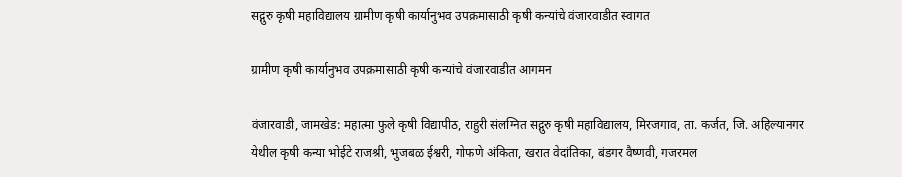सद्गुरु कृषी महाविद्यालय ग्रामीण कृषी कार्यानुभव उपक्रमासाठी कृषी कन्यांचे वंजारवाडीत स्वागत

ग्रामीण कृषी कार्यानुभव उपक्रमासाठी कृषी कन्यांचे वंजारवाडीत आगमन

वंजारवाडी, जामखेड: महात्मा फुले कृषी विद्यापीठ, राहुरी संलग्नित सद्गुरु कृषी महाविद्यालय, मिरजगाव, ता. कर्जत, जि. अहिल्यानगर येथील कृषी कन्या भोईटे राजश्री, भुजबळ ईश्वरी, गोफणे अंकिता, खरात वेदांतिका, बंडगर वैष्णवी, गजरमल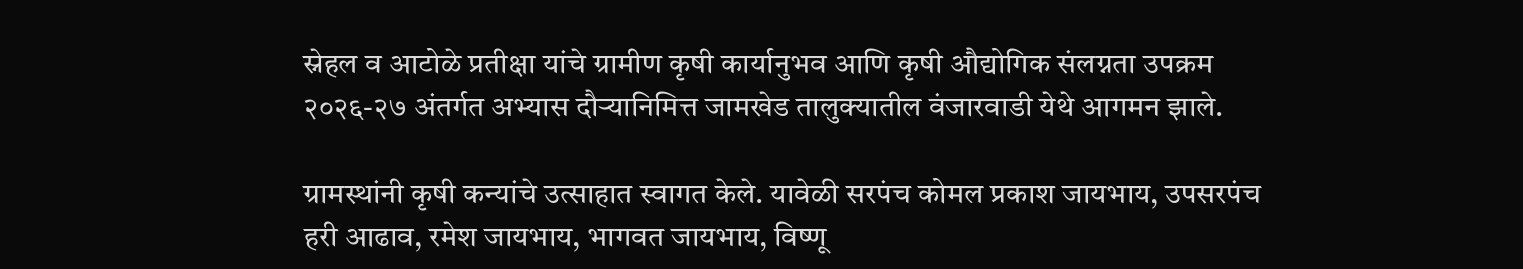स्नेहल व आटोळे प्रतीक्षा यांचे ग्रामीण कृषी कार्यानुभव आणि कृषी औद्योगिक संलग्नता उपक्रम २०२६-२७ अंतर्गत अभ्यास दौऱ्यानिमित्त जामखेड तालुक्यातील वंजारवाडी येथे आगमन झाले.

ग्रामस्थांनी कृषी कन्यांचे उत्साहात स्वागत केले. यावेळी सरपंच कोमल प्रकाश जायभाय, उपसरपंच हरी आढाव, रमेश जायभाय, भागवत जायभाय, विष्णू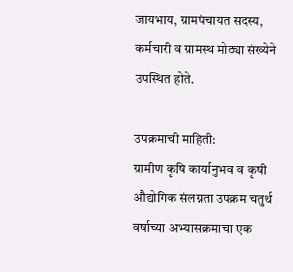जायभाय, ग्रामपंचायत सदस्य, कर्मचारी व ग्रामस्थ मोठ्या संख्येने उपस्थित होते.

उपक्रमाची माहिती:
ग्रामीण कृषि कार्यानुभव व कृषी औद्योगिक संलग्नता उपक्रम चतुर्थ वर्षाच्या अभ्यासक्रमाचा एक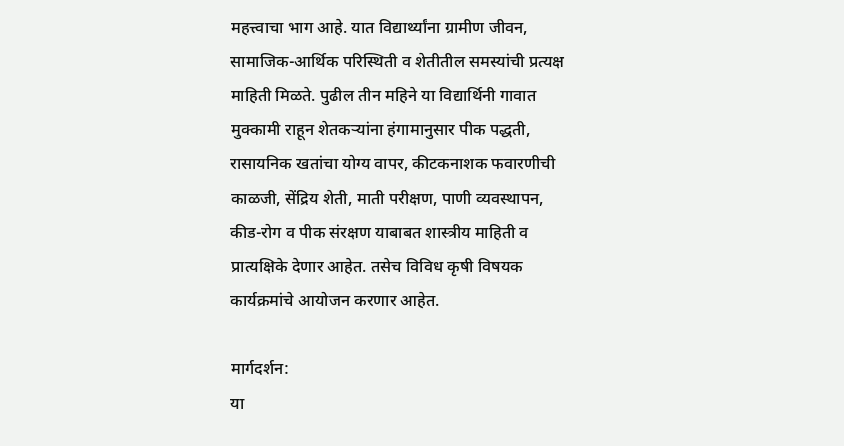महत्त्वाचा भाग आहे. यात विद्यार्थ्यांना ग्रामीण जीवन, सामाजिक-आर्थिक परिस्थिती व शेतीतील समस्यांची प्रत्यक्ष माहिती मिळते. पुढील तीन महिने या विद्यार्थिनी गावात मुक्कामी राहून शेतकऱ्यांना हंगामानुसार पीक पद्धती, रासायनिक खतांचा योग्य वापर, कीटकनाशक फवारणीची काळजी, सेंद्रिय शेती, माती परीक्षण, पाणी व्यवस्थापन, कीड-रोग व पीक संरक्षण याबाबत शास्त्रीय माहिती व प्रात्यक्षिके देणार आहेत. तसेच विविध कृषी विषयक कार्यक्रमांचे आयोजन करणार आहेत.

मार्गदर्शन:
या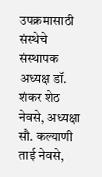उपक्रमासाठी संस्थेचे संस्थापक अध्यक्ष डॉ. शंकर शेठ नेवसे, अध्यक्षा सौ. कल्याणी ताई नेवसे,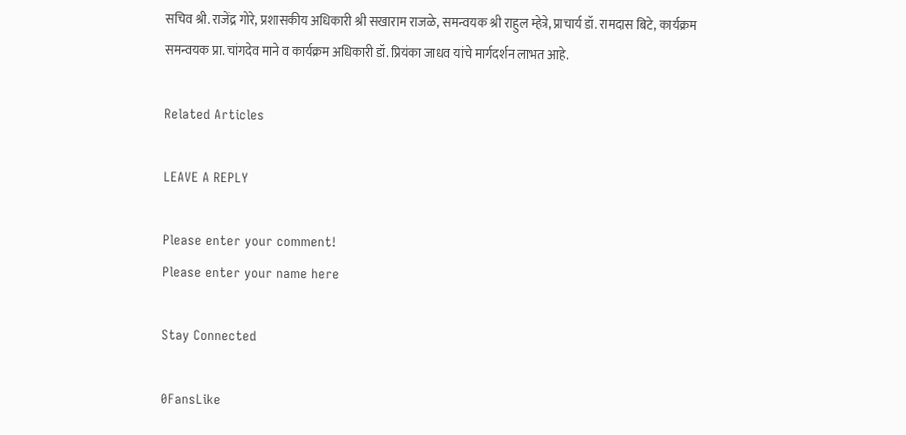सचिव श्री. राजेंद्र गोरे, प्रशासकीय अधिकारी श्री सखाराम राजळे, समन्वयक श्री राहुल म्हेत्रे, प्राचार्य डॉ. रामदास बिटे, कार्यक्रम समन्वयक प्रा. चांगदेव माने व कार्यक्रम अधिकारी डॉ. प्रियंका जाधव यांचे मार्गदर्शन लाभत आहे.

Related Articles

LEAVE A REPLY

Please enter your comment!
Please enter your name here

Stay Connected

0FansLike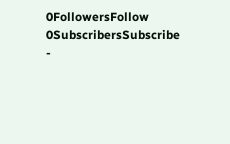0FollowersFollow
0SubscribersSubscribe
-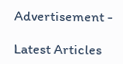Advertisement -

Latest Articles